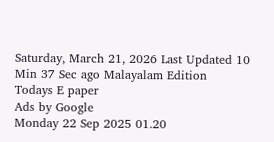Saturday, March 21, 2026 Last Updated 10 Min 37 Sec ago Malayalam Edition
Todays E paper
Ads by Google
Monday 22 Sep 2025 01.20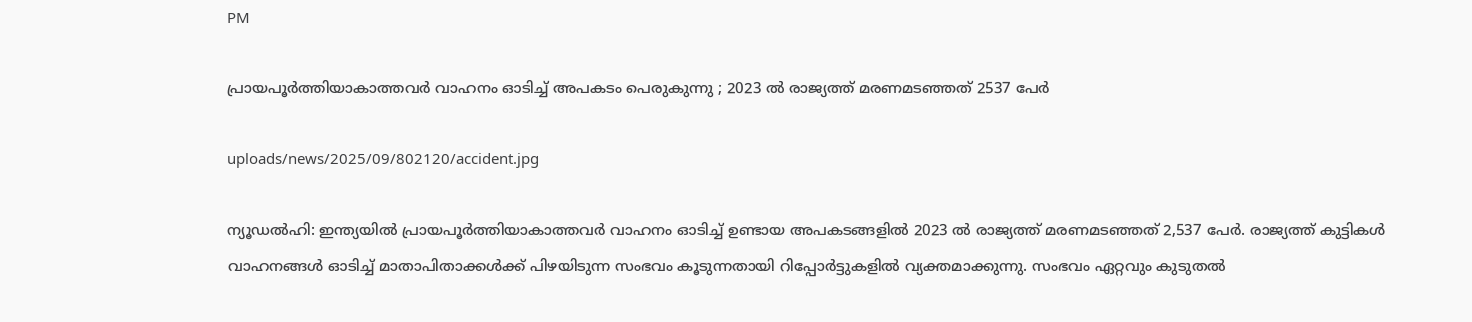PM

പ്രായപൂര്‍ത്തിയാകാത്തവര്‍ വാഹനം ഓടിച്ച് അപകടം പെരുകുന്നു ; 2023 ല്‍ രാജ്യത്ത് മരണമടഞ്ഞത് 2537 പേര്‍

uploads/news/2025/09/802120/accident.jpg

ന്യൂഡല്‍ഹി: ഇന്ത്യയില്‍ പ്രായപൂര്‍ത്തിയാകാത്തവര്‍ വാഹനം ഓടിച്ച് ഉണ്ടായ അപകടങ്ങളില്‍ 2023 ല്‍ രാജ്യത്ത് മരണമടഞ്ഞത് 2,537 പേര്‍. രാജ്യത്ത് കുട്ടികള്‍ വാഹനങ്ങള്‍ ഓടിച്ച് മാതാപിതാക്കള്‍ക്ക് പിഴയിടുന്ന സംഭവം കൂടുന്നതായി റിപ്പോര്‍ട്ടുകളില്‍ വ്യക്തമാക്കുന്നു. സംഭവം ഏറ്റവും കുടുതല്‍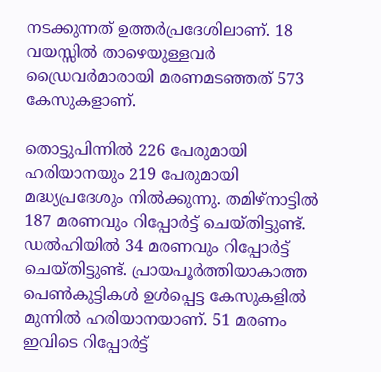നടക്കുന്നത് ഉത്തര്‍പ്രദേശിലാണ്. 18 വയസ്സില്‍ താഴെയുള്ളവര്‍ ഡ്രൈവര്‍മാരായി മരണമടഞ്ഞത് 573 കേസുകളാണ്.

തൊട്ടുപിന്നില്‍ 226 പേരുമായി ഹരിയാനയും 219 പേരുമായി മദ്ധ്യപ്രദേശും നില്‍ക്കുന്നു. തമിഴ്‌നാട്ടില്‍ 187 മരണവും റിപ്പോര്‍ട്ട് ചെയ്തിട്ടുണ്ട്. ഡല്‍ഹിയില്‍ 34 മരണവും റിപ്പോര്‍ട്ട് ചെയ്തിട്ടുണ്ട്. പ്രായപൂര്‍ത്തിയാകാത്ത പെണ്‍കുട്ടികള്‍ ഉള്‍പ്പെട്ട കേസുകളില്‍ മുന്നില്‍ ഹരിയാനയാണ്. 51 മരണം ഇവിടെ റിപ്പോര്‍ട്ട്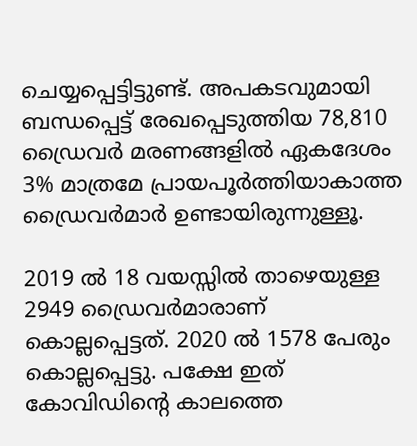ചെയ്യപ്പെട്ടിട്ടുണ്ട്. അപകടവുമായി ബന്ധപ്പെട്ട് രേഖപ്പെടുത്തിയ 78,810 ഡ്രൈവര്‍ മരണങ്ങളില്‍ ഏകദേശം 3% മാത്രമേ പ്രായപൂര്‍ത്തിയാകാത്ത ഡ്രൈവര്‍മാര്‍ ഉണ്ടായിരുന്നുള്ളൂ.

2019 ല്‍ 18 വയസ്സില്‍ താഴെയുള്ള 2949 ഡ്രൈവര്‍മാരാണ് കൊല്ലപ്പെട്ടത്. 2020 ല്‍ 1578 പേരും കൊല്ലപ്പെട്ടു. പക്ഷേ ഇത് കോവിഡിന്റെ കാലത്തെ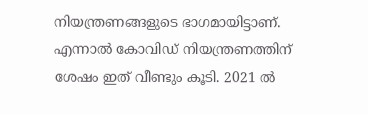നിയന്ത്രണങ്ങളുടെ ഭാഗമായിട്ടാണ്. എന്നാല്‍ കോവിഡ് നിയന്ത്രണത്തിന് ശേഷം ഇത് വീണ്ടും കൂടി. 2021 ല്‍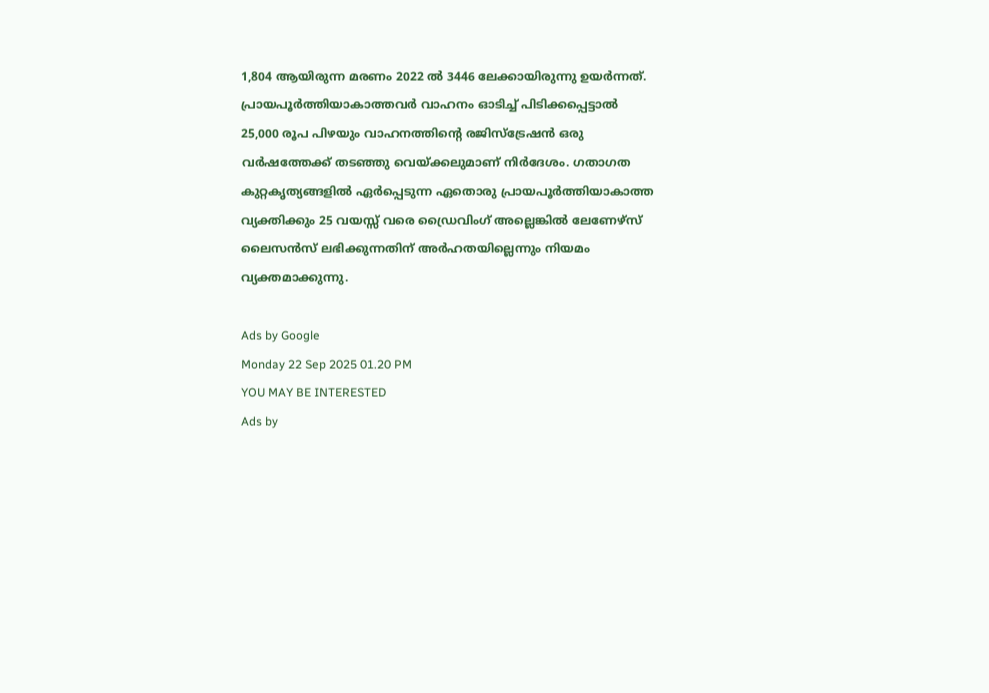1,804 ആയിരുന്ന മരണം 2022 ല്‍ 3446 ലേക്കായിരുന്നു ഉയര്‍ന്നത്. പ്രായപൂര്‍ത്തിയാകാത്തവര്‍ വാഹനം ഓടിച്ച് പിടിക്കപ്പെട്ടാല്‍ 25,000 രൂപ പിഴയും വാഹനത്തിന്റെ രജിസ്‌ട്രേഷന്‍ ഒരു വര്‍ഷത്തേക്ക് തടഞ്ഞു വെയ്ക്കലുമാണ് നിര്‍ദേശം. ഗതാഗത കുറ്റകൃത്യങ്ങളില്‍ ഏര്‍പ്പെടുന്ന ഏതൊരു പ്രായപൂര്‍ത്തിയാകാത്ത വ്യക്തിക്കും 25 വയസ്സ് വരെ ഡ്രൈവിംഗ് അല്ലെങ്കില്‍ ലേണേഴ്സ് ലൈസന്‍സ് ലഭിക്കുന്നതിന് അര്‍ഹതയില്ലെന്നും നിയമം വ്യക്തമാക്കുന്നു.

Ads by Google
Monday 22 Sep 2025 01.20 PM
YOU MAY BE INTERESTED
Ads by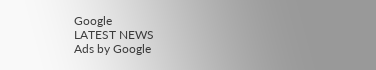Google
LATEST NEWS
Ads by Google